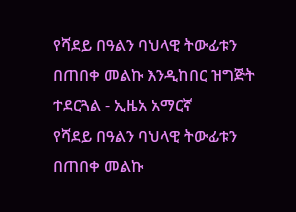የሻደይ በዓልን ባህላዊ ትውፊቱን በጠበቀ መልኩ እንዲከበር ዝግጅት ተደርጓል - ኢዜአ አማርኛ
የሻደይ በዓልን ባህላዊ ትውፊቱን በጠበቀ መልኩ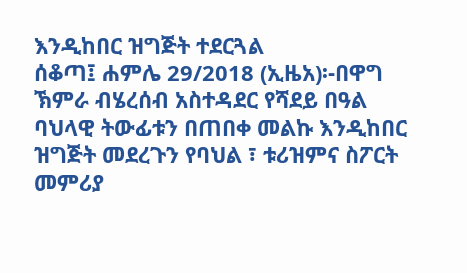እንዲከበር ዝግጅት ተደርጓል
ሰቆጣ፤ ሐምሌ 29/2018 (ኢዜአ)፡-በዋግ ኽምራ ብሄረሰብ አስተዳደር የሻደይ በዓል ባህላዊ ትውፊቱን በጠበቀ መልኩ እንዲከበር ዝግጅት መደረጉን የባህል ፣ ቱሪዝምና ስፖርት መምሪያ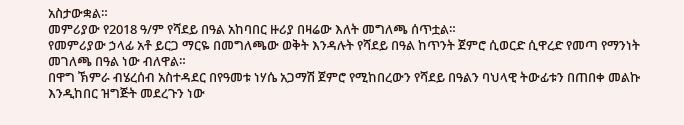አስታውቋል።
መምሪያው የ2018 ዓ/ም የሻደይ በዓል አከባበር ዙሪያ በዛሬው እለት መግለጫ ሰጥቷል።
የመምሪያው ኃላፊ አቶ ይርጋ ማርዬ በመግለጫው ወቅት እንዳሉት የሻደይ በዓል ከጥንት ጀምሮ ሲወርድ ሲዋረድ የመጣ የማንነት መገለጫ በዓል ነው ብለዋል።
በዋግ ኽምራ ብሄረሰብ አስተዳደር በየዓመቱ ነሃሴ አጋማሽ ጀምሮ የሚከበረውን የሻደይ በዓልን ባህላዊ ትውፊቱን በጠበቀ መልኩ እንዲከበር ዝግጅት መደረጉን ነው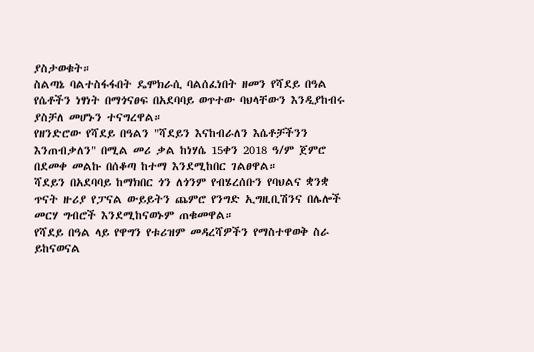ያስታወቁት።
ስልጣኔ ባልተስፋፋበት ዴሞክራሲ ባልሰፈነበት ዘመን የሻደይ በዓል የሴቶችን ነፃነት በማጎናፀፍ በአደባባይ ወጥተው ባህላቸውን እንዲያከብሩ ያስቻለ መሆኑን ተናግረዋል።
የዘንድሮው የሻደይ በዓልን "ሻደይን እናከብራለን እሴቶቻችንን እንጠብቃለን" በሚል መሪ ቃል ከነሃሴ 15ቀን 2018 ዓ/ም ጀምሮ በደመቀ መልኩ በሰቆጣ ከተማ እንደሚከበር ገልፀዋል።
ሻደይን በአደባባይ ከማክበር ጎን ለጎንም የብሄረሰቡን የባህልና ቋንቋ ጥናት ዙሪያ የፓናል ውይይትን ጨምሮ የንግድ ኢግዚቢሽንና በሌሎች መርሃ ግብሮች እንደሚከናወኑም ጠቁመዋል።
የሻደይ በዓል ላይ የዋግን የቱሪዝም መዳረሻዎችን የማስተዋወቅ ስራ ይከናወናል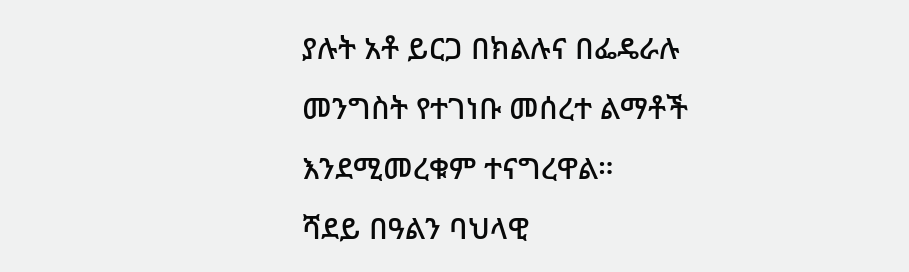ያሉት አቶ ይርጋ በክልሉና በፌዴራሉ መንግስት የተገነቡ መሰረተ ልማቶች እንደሚመረቁም ተናግረዋል።
ሻደይ በዓልን ባህላዊ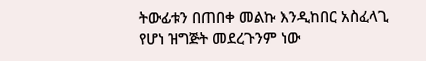ትውፊቱን በጠበቀ መልኩ እንዲከበር አስፈላጊ የሆነ ዝግጅት መደረጉንም ነው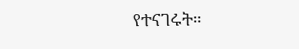የተናገሩት።